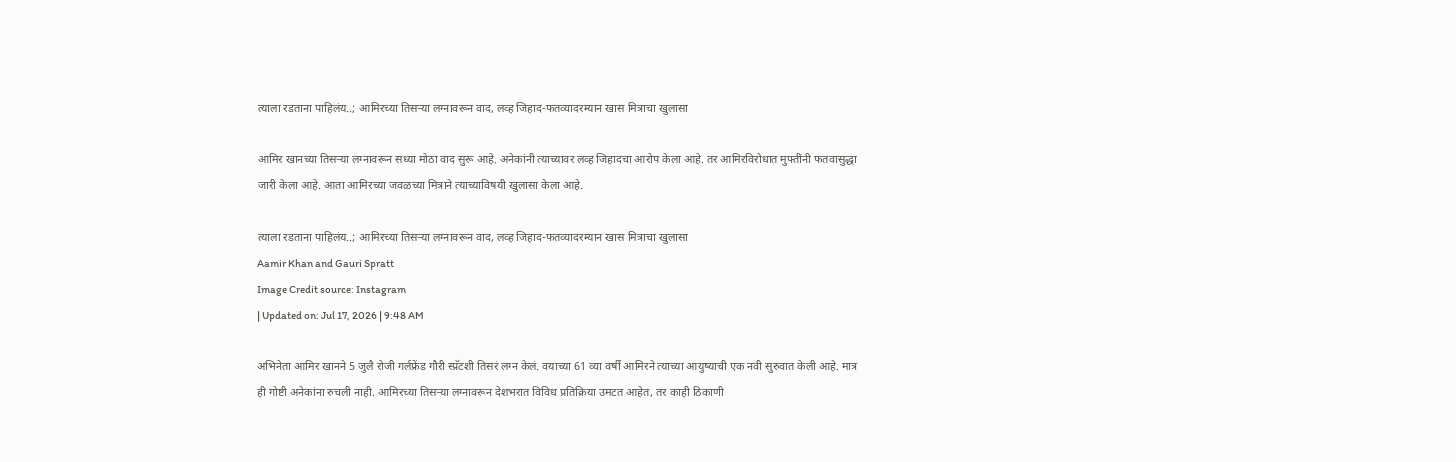त्याला रडताना पाहिलंय..; आमिरच्या तिसऱ्या लग्नावरून वाद, लव्ह जिहाद-फतव्यादरम्यान खास मित्राचा खुलासा

आमिर खानच्या तिसऱ्या लग्नावरून सध्या मोठा वाद सुरू आहे. अनेकांनी त्याच्यावर लव्ह जिहादचा आरोप केला आहे. तर आमिरविरोधात मुफ्तींनी फतवासुद्धा जारी केला आहे. आता आमिरच्या जवळच्या मित्राने त्याच्याविषयी खुलासा केला आहे.

त्याला रडताना पाहिलंय..; आमिरच्या तिसऱ्या लग्नावरून वाद, लव्ह जिहाद-फतव्यादरम्यान खास मित्राचा खुलासा
Aamir Khan and Gauri Spratt
Image Credit source: Instagram
| Updated on: Jul 17, 2026 | 9:48 AM

अभिनेता आमिर खानने 5 जुलै रोजी गर्लफ्रेंड गौरी स्प्रॅटशी तिसरं लग्न केलं. वयाच्या 61 व्या वर्षी आमिरने त्याच्या आयुष्याची एक नवी सुरुवात केली आहे. मात्र ही गोष्टी अनेकांना रुचली नाही. आमिरच्या तिसऱ्या लग्नावरून देशभरात विविध प्रतिक्रिया उमटत आहेत, तर काही ठिकाणी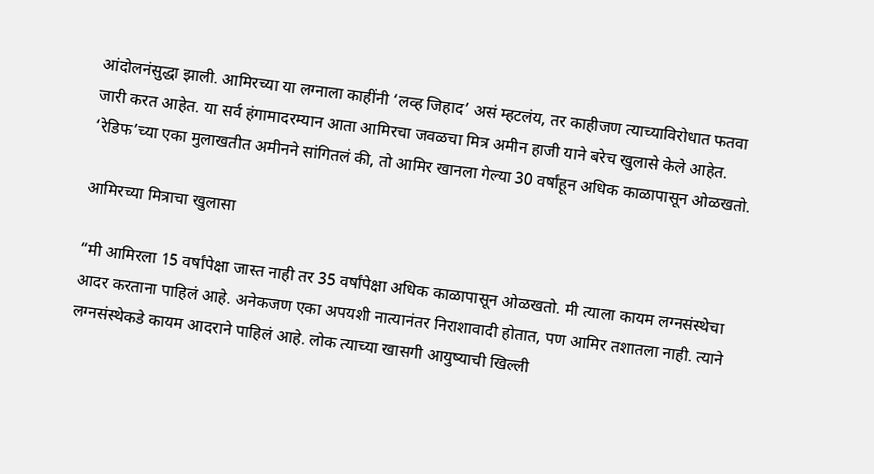आंदोलनंसुद्धा झाली. आमिरच्या या लग्नाला काहींनी ‘लव्ह जिहाद’ असं म्हटलंय, तर काहीजण त्याच्याविरोधात फतवा जारी करत आहेत. या सर्व हंगामादरम्यान आता आमिरचा जवळचा मित्र अमीन हाजी याने बरेच खुलासे केले आहेत. ‘रेडिफ’च्या एका मुलाखतीत अमीनने सांगितलं की, तो आमिर खानला गेल्या 30 वर्षांहून अधिक काळापासून ओळखतो.

आमिरच्या मित्राचा खुलासा

“मी आमिरला 15 वर्षांपेक्षा जास्त नाही तर 35 वर्षांपेक्षा अधिक काळापासून ओळखतो. मी त्याला कायम लग्नसंस्थेचा आदर करताना पाहिलं आहे. अनेकजण एका अपयशी नात्यानंतर निराशावादी होतात, पण आमिर तशातला नाही. त्याने लग्नसंस्थेकडे कायम आदराने पाहिलं आहे. लोक त्याच्या खासगी आयुष्याची खिल्ली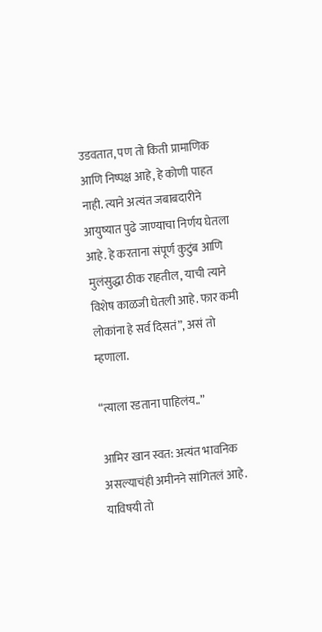उडवतात, पण तो किती प्रामाणिक आणि निष्पक्ष आहे, हे कोणी पाहत नाही. त्याने अत्यंत जबाबदारीने आयुष्यात पुढे जाण्याचा निर्णय घेतला आहे. हे करताना संपूर्ण कुटुंब आणि मुलंसुद्धा ठीक राहतील, याची त्याने विशेष काळजी घेतली आहे. फार कमी लोकांना हे सर्व दिसतं”, असं तो म्हणाला.

“त्याला रडताना पाहिलंय..”

आमिर खान स्वत: अत्यंत भावनिक असल्याचंही अमीनने सांगितलं आहे. याविषयी तो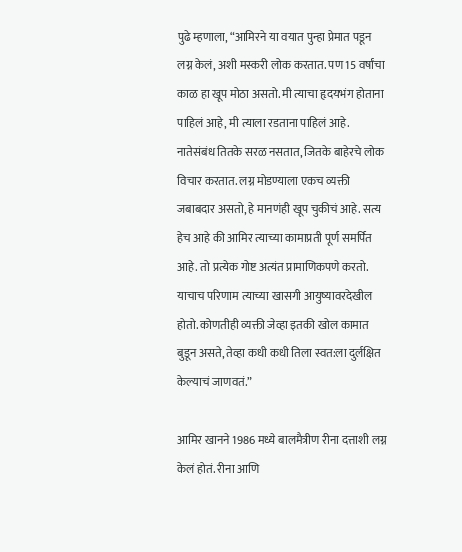पुढे म्हणाला, “आमिरने या वयात पुन्हा प्रेमात पडून लग्न केलं, अशी मस्करी लोक करतात. पण 15 वर्षांचा काळ हा खूप मोठा असतो. मी त्याचा हृदयभंग होताना पाहिलं आहे, मी त्याला रडताना पाहिलं आहे. नातेसंबंध तितके सरळ नसतात, जितके बाहेरचे लोक विचार करतात. लग्न मोडण्याला एकच व्यक्ती जबाबदार असतो, हे मानणंही खूप चुकीचं आहे. सत्य हेच आहे की आमिर त्याच्या कामाप्रती पूर्ण समर्पित आहे. तो प्रत्येक गोष्ट अत्यंत प्रामाणिकपणे करतो. याचाच परिणाम त्याच्या खासगी आयुष्यावरदेखील होतो. कोणतीही व्यक्ती जेव्हा इतकी खोल कामात बुडून असते, तेव्हा कधी कधी तिला स्वत:ला दुर्लक्षित केल्याचं जाणवतं.”

आमिर खानने 1986 मध्ये बालमैत्रीण रीना दत्ताशी लग्न केलं होतं. रीना आणि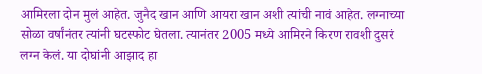आमिरला दोन मुलं आहेत. जुनैद खान आणि आयरा खान अशी त्यांची नावं आहेत. लग्नाच्या सोळा वर्षांनंतर त्यांनी घटस्फोट घेतला. त्यानंतर 2005 मध्ये आमिरने किरण रावशी दुसरं लग्न केलं. या दोघांनी आझाद हा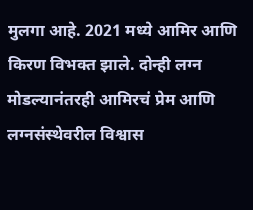मुलगा आहे. 2021 मध्ये आमिर आणि किरण विभक्त झाले. दोन्ही लग्न मोडल्यानंतरही आमिरचं प्रेम आणि लग्नसंस्थेवरील विश्वास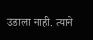उडाला नाही. त्याने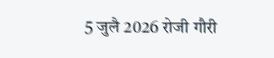5 जुलै 2026 रोजी गौरी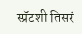स्प्रॅटशी तिसरं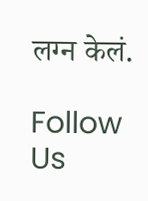लग्न केलं.

Follow Us